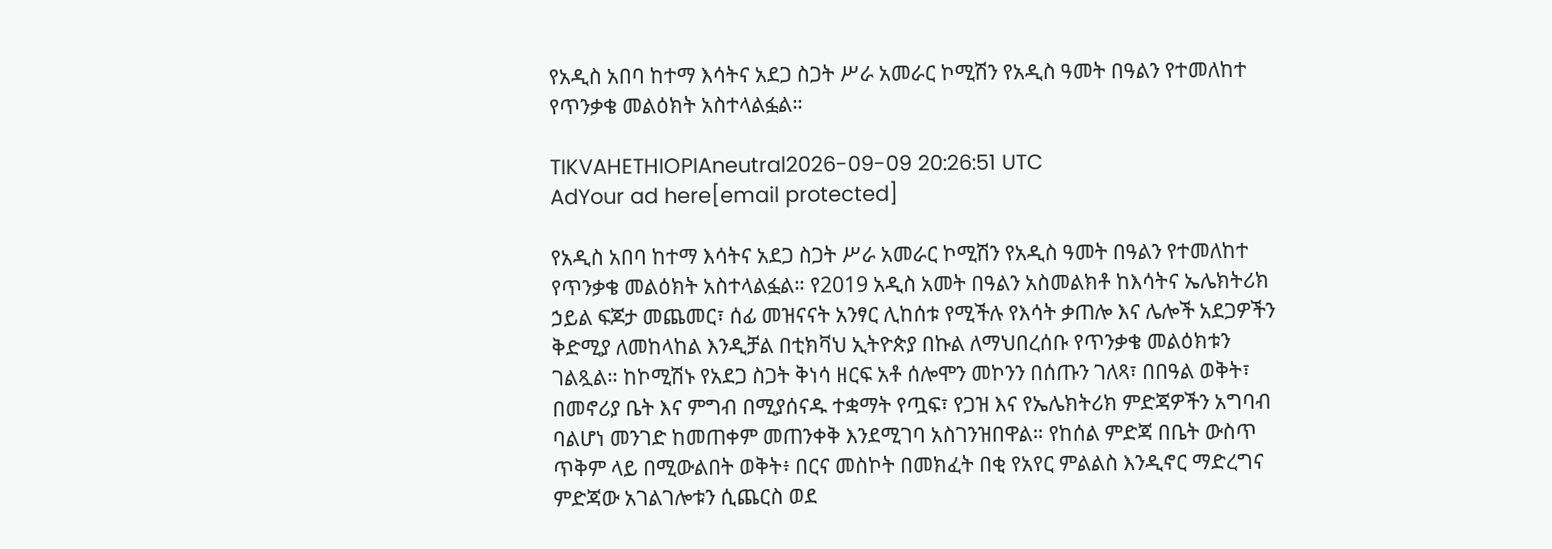የአዲስ አበባ ከተማ እሳትና አደጋ ስጋት ሥራ አመራር ኮሚሽን የአዲስ ዓመት በዓልን የተመለከተ የጥንቃቄ መልዕክት አስተላልፏል።

TIKVAHETHIOPIAneutral2026-09-09 20:26:51 UTC
AdYour ad here[email protected]

የአዲስ አበባ ከተማ እሳትና አደጋ ስጋት ሥራ አመራር ኮሚሽን የአዲስ ዓመት በዓልን የተመለከተ የጥንቃቄ መልዕክት አስተላልፏል። የ2019 አዲስ አመት በዓልን አስመልክቶ ከእሳትና ኤሌክትሪክ ኃይል ፍጆታ መጨመር፣ ሰፊ መዝናናት አንፃር ሊከሰቱ የሚችሉ የእሳት ቃጠሎ እና ሌሎች አደጋዎችን ቅድሚያ ለመከላከል እንዲቻል በቲክቫህ ኢትዮጵያ በኩል ለማህበረሰቡ የጥንቃቄ መልዕክቱን ገልጿል። ከኮሚሽኑ የአደጋ ስጋት ቅነሳ ዘርፍ አቶ ሰሎሞን መኮንን በሰጡን ገለጻ፣ በበዓል ወቅት፣ በመኖሪያ ቤት እና ምግብ በሚያሰናዱ ተቋማት የጧፍ፣ የጋዝ እና የኤሌክትሪክ ምድጃዎችን አግባብ ባልሆነ መንገድ ከመጠቀም መጠንቀቅ እንደሚገባ አስገንዝበዋል። የከሰል ምድጃ በቤት ውስጥ ጥቅም ላይ በሚውልበት ወቅት፥ በርና መስኮት በመክፈት በቂ የአየር ምልልስ እንዲኖር ማድረግና ምድጃው አገልገሎቱን ሲጨርስ ወደ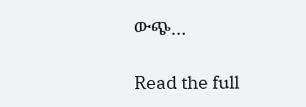ውጭ…

Read the full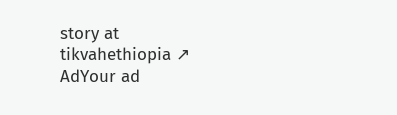story at tikvahethiopia ↗
AdYour ad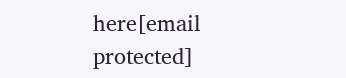here[email protected]